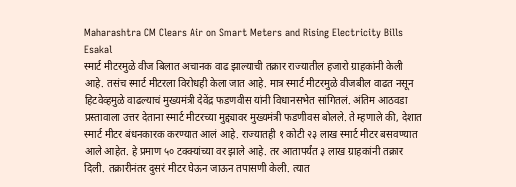Maharashtra CM Clears Air on Smart Meters and Rising Electricity Bills
Esakal
स्मार्ट मीटरमुळे वीज बिलात अचानक वाढ झाल्याची तक्रार राज्यातील हजारो ग्राहकांनी केली आहे. तसंच स्मार्ट मीटरला विरोधही केला जात आहे. मात्र स्मार्ट मीटरमुळे वीजबील वाढत नसून हिटवेव्हमुळे वाढल्याचं मुख्यमंत्री देवेंद्र फडणवीस यांनी विधानसभेत सांगितलं. अंतिम आठवडा प्रस्तावाला उत्तर देताना स्मार्ट मीटरच्या मुद्द्यावर मुख्यमंत्री फडणीवस बोलले. ते म्हणाले की, देशात स्मार्ट मीटर बंधनकारक करण्यात आलं आहे. राज्यातही १ कोटी २३ लाख स्मार्ट मीटर बसवण्यात आले आहेत. हे प्रमाण ५० टक्क्यांच्या वर झाले आहे. तर आतापर्यंत ३ लाख ग्राहकांनी तक्रार दिली. तक्रारीनंतर दुसरं मीटर घेऊन जाऊन तपासणी केली. त्यात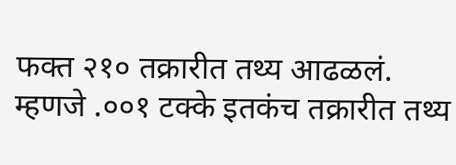फक्त २१० तक्रारीत तथ्य आढळलं. म्हणजे .००१ टक्के इतकंच तक्रारीत तथ्य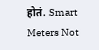होतं. Smart Meters Not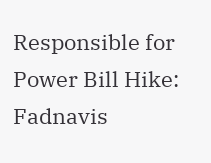Responsible for Power Bill Hike: Fadnavis